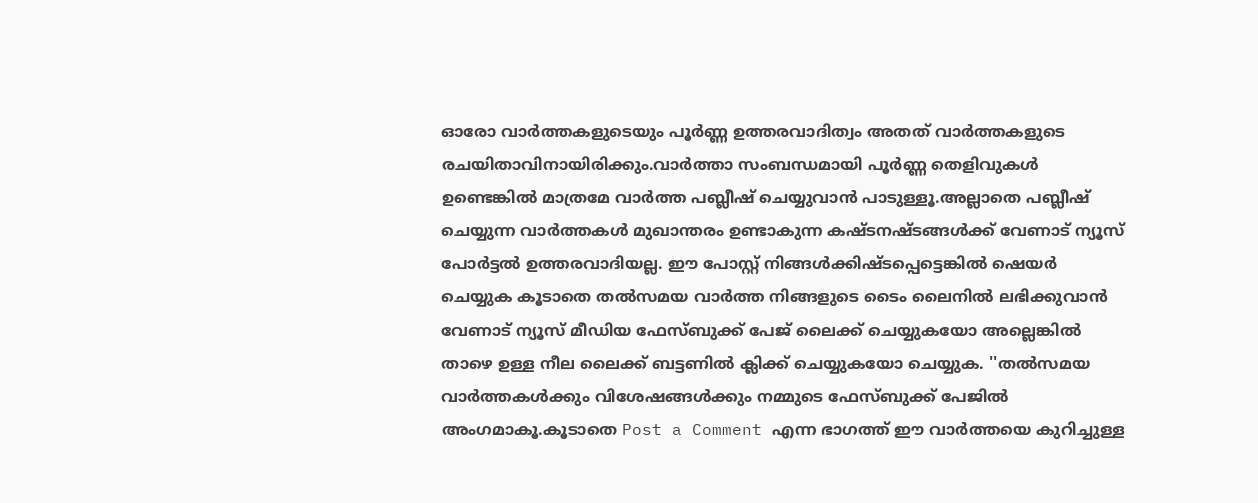ഓരോ വാര്‍ത്തകളുടെയും പൂര്‍ണ്ണ ഉത്തരവാദിത്വം അതത് വാര്‍ത്തകളുടെ രചയിതാവിനായിരിക്കും.വാര്‍ത്താ സംബന്ധമായി പൂര്‍ണ്ണ തെളിവുകള്‍ ഉണ്ടെങ്കില്‍ മാത്രമേ വാര്‍ത്ത പബ്ലീഷ് ചെയ്യുവാന്‍ പാടുള്ളൂ.അല്ലാതെ പബ്ലീഷ് ചെയ്യുന്ന വാര്‍ത്തകള്‍ മുഖാന്തരം ഉണ്ടാകുന്ന കഷ്ടനഷ്ടങ്ങള്‍ക്ക് വേണാട്‌ ന്യൂസ്‌ പോര്‍ട്ടല്‍ ഉത്തരവാദിയല്ല. ഈ പോസ്റ്റ്‌ നിങ്ങള്‍ക്കിഷ്ടപ്പെട്ടെങ്കില്‍ ഷെയര്‍ ചെയ്യുക കൂടാതെ തല്‍സമയ വാര്‍ത്ത നിങ്ങളുടെ ടൈം ലൈനില്‍ ലഭിക്കുവാന്‍ വേണാട് ന്യൂസ്‌ മീഡിയ ഫേസ്ബുക്ക് പേജ് ലൈക്ക് ചെയ്യുകയോ അല്ലെങ്കില്‍ താഴെ ഉള്ള നീല ലൈക്ക് ബട്ടണില്‍ ക്ലിക്ക് ചെയ്യുകയോ ചെയ്യുക. ''തല്‍സമയ വാര്‍ത്തകള്‍ക്കും വിശേഷങ്ങള്‍ക്കും നമ്മുടെ ഫേസ്ബുക്ക് പേജിൽ അംഗമാകൂ.കൂടാതെ Post a Comment എന്ന ഭാഗത്ത് ഈ വാര്‍ത്തയെ കുറിച്ചുള്ള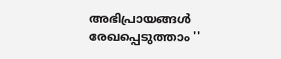അഭിപ്രായങ്ങള്‍ രേഖപ്പെടുത്താം ''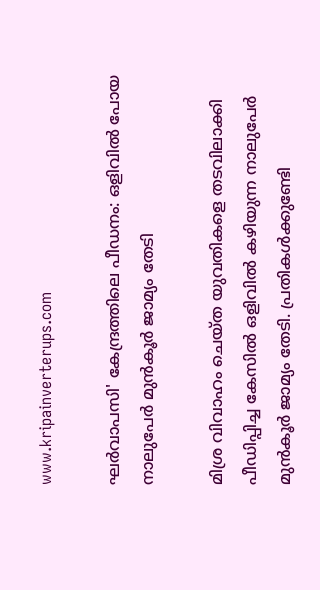www.kripainverterups.com

ഘര്‍വാപസി' കേന്ദ്രത്തിലെ പീഡനം: ഒളിവില്‍ പോയ നാലുപേര്‍ മുന്‍കൂര്‍ ജാമ്യം തേടി

മിശ്ര വിവാഹം ചെയ്ത യുവതികളെ തടവിലാക്കി പീഡിപ്പിച്ച കേസില്‍ ഒളിവില്‍ കഴിയുന്ന നാലുപേര്‍ മുന്‍കൂര്‍ ജാമ്യം തേടി. പ്രതികള്‍ക്കുണ്ടേി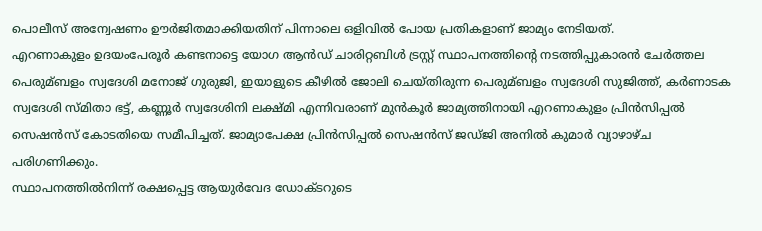പൊലീസ് അന്വേഷണം ഊര്‍ജിതമാക്കിയതിന് പിന്നാലെ ഒളിവില്‍ പോയ പ്രതികളാണ് ജാമ്യം നേടിയത്.
എറണാകുളം ഉദയംപേരൂര്‍ കണ്ടനാട്ടെ യോഗ ആന്‍ഡ് ചാരിറ്റബിള്‍ ട്രസ്റ്റ് സ്ഥാപനത്തിന്റെ നടത്തിപ്പുകാരന്‍ ചേര്‍ത്തല പെരുമ്ബളം സ്വദേശി മനോജ് ഗുരുജി, ഇയാളുടെ കീഴില്‍ ജോലി ചെയ്തിരുന്ന പെരുമ്ബളം സ്വദേശി സുജിത്ത്, കര്‍ണാടക സ്വദേശി സ്മിതാ ഭട്ട്, കണ്ണൂര്‍ സ്വദേശിനി ലക്ഷ്മി എന്നിവരാണ് മുന്‍കൂര്‍ ജാമ്യത്തിനായി എറണാകുളം പ്രിന്‍സിപ്പല്‍ സെഷന്‍സ് കോടതിയെ സമീപിച്ചത്. ജാമ്യാപേക്ഷ പ്രിന്‍സിപ്പല്‍ സെഷന്‍സ് ജഡ്ജി അനില്‍ കുമാര്‍ വ്യാഴാഴ്ച പരിഗണിക്കും.
സ്ഥാപനത്തില്‍നിന്ന് രക്ഷപ്പെട്ട ആയുര്‍വേദ ഡോക്ടറുടെ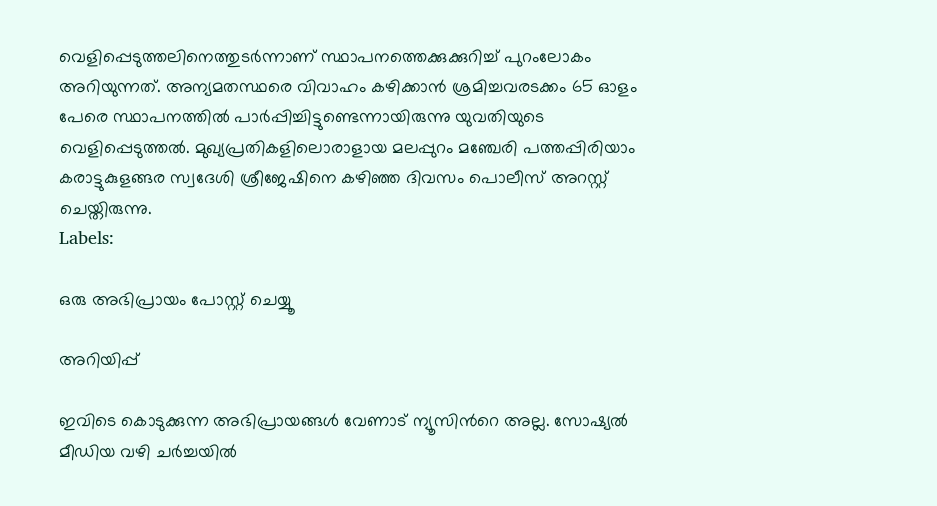വെളിപ്പെടുത്തലിനെത്തുടര്‍ന്നാണ് സ്ഥാപനത്തെക്കുക്കുറിച്ച്‌ പുറംലോകം അറിയുന്നത്. അന്യമതസ്ഥരെ വിവാഹം കഴിക്കാന്‍ ശ്രമിച്ചവരടക്കം 65 ഓളം പേരെ സ്ഥാപനത്തില്‍ പാര്‍പ്പിച്ചിട്ടുണ്ടെന്നായിരുന്നു യുവതിയുടെ വെളിപ്പെടുത്തല്‍. മുഖ്യപ്രതികളിലൊരാളായ മലപ്പുറം മഞ്ചേരി പത്തപ്പിരിയാം കരാട്ടുകുളങ്ങര സ്വദേശി ശ്രീജേഷിനെ കഴിഞ്ഞ ദിവസം പൊലീസ് അറസ്റ്റ് ചെയ്തിരുന്നു.
Labels:

ഒരു അഭിപ്രായം പോസ്റ്റ് ചെയ്യൂ

അറിയിപ്പ്

ഇവിടെ കൊടുക്കുന്ന അഭിപ്രായങ്ങള്‍ വേണാട് ന്യൂസിന്‍റെ അല്ല. സോഷ്യല്‍ മീഡിയ വഴി ചര്‍ച്ചയില്‍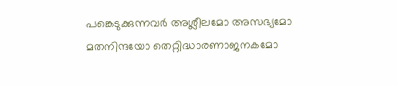പങ്കെടുക്കുന്നവര്‍ അശ്ലീലമോ അസഭ്യമോ മതനിന്ദയോ തെറ്റിദ്ധാരണാജനകമോ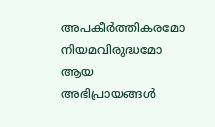അപകീര്‍ത്തികരമോ നിയമവിരുദ്ധമോ ആയ അഭിപ്രായങ്ങള്‍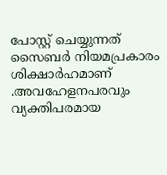പോസ്റ്റ്‌ ചെയ്യുന്നത്‌ സൈബര്‍ നിയമപ്രകാരം ശിക്ഷാര്‍ഹമാണ്‌ .അവഹേളനപരവും വ്യക്തിപരമായ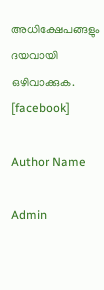അധിക്ഷേപങ്ങളും ദയവായി ഒഴിവാക്കുക.
[facebook]

Author Name

Admin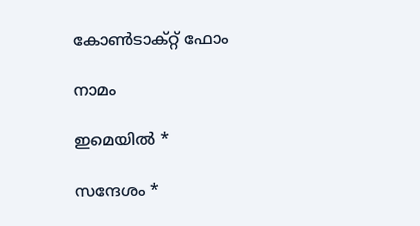കോൺടാക്റ്റ് ഫോം

നാമം

ഇമെയില്‍ *

സന്ദേശം *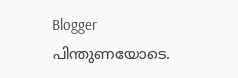Blogger പിന്തുണയോടെ.